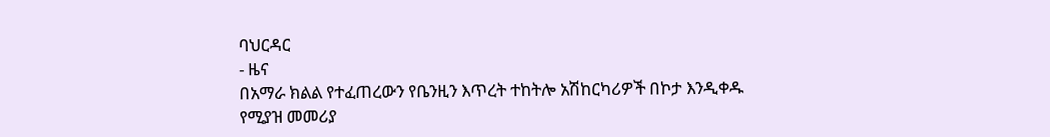ባህርዳር
- ዜና
በአማራ ክልል የተፈጠረውን የቤንዚን እጥረት ተከትሎ አሽከርካሪዎች በኮታ እንዲቀዱ የሚያዝ መመሪያ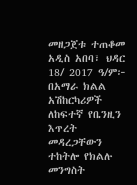መዘጋጀቱ ተጠቆመ
አዲስ አበባ፣ ህዳር 18/ 2017 ዓ/ም፦ በአማራ ክልል አሽከርካሪዎች ለከፍተኛ የቤንዚን እጥረት መዳረጋቸውን ተከትሎ የክልሉ መንግስት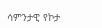ሳምንታዊ የኮታ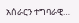አሰራርን ተግባራዊ…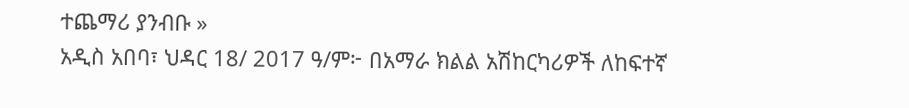ተጨማሪ ያንብቡ »
አዲስ አበባ፣ ህዳር 18/ 2017 ዓ/ም፦ በአማራ ክልል አሽከርካሪዎች ለከፍተኛ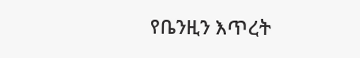የቤንዚን እጥረት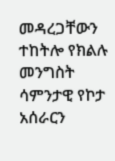መዳረጋቸውን ተከትሎ የክልሉ መንግስት ሳምንታዊ የኮታ አሰራርን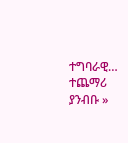ተግባራዊ…
ተጨማሪ ያንብቡ »